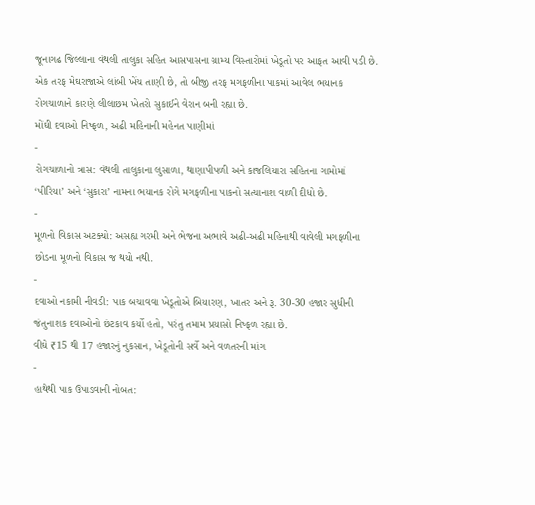જૂનાગઢ જિલ્લાના વંથલી તાલુકા સહિત આસપાસના ગ્રામ્ય વિસ્તારોમાં ખેડૂતો પર આફત આવી પડી છે. એક તરફ મેઘરાજાએ લાંબી ખેંચ તાણી છે, તો બીજી તરફ મગફળીના પાકમાં આવેલ ભયાનક રોગચાળાને કારણે લીલાછમ ખેતરો સુકાઈને વેરાન બની રહ્યા છે.
મોંઘી દવાઓ નિષ્ફળ, અઢી મહિનાની મહેનત પાણીમાં
-
રોગચાળાનો ત્રાસ: વંથલી તાલુકાના લુસાળા, થાણાપીપળી અને કાજલિયારા સહિતના ગામોમાં ‘પીરિયા’ અને ‘સુકારા’ નામના ભયાનક રોગે મગફળીના પાકનો સત્યાનાશ વાળી દીધો છે.
-
મૂળનો વિકાસ અટક્યો: અસહ્ય ગરમી અને ભેજના અભાવે અઢી-અઢી મહિનાથી વાવેલી મગફળીના છોડના મૂળનો વિકાસ જ થયો નથી.
-
દવાઓ નકામી નીવડી: પાક બચાવવા ખેડૂતોએ બિયારણ, ખાતર અને રૂ. 30-30 હજાર સુધીની જંતુનાશક દવાઓનો છંટકાવ કર્યો હતો, પરંતુ તમામ પ્રયાસો નિષ્ફળ રહ્યા છે.
વીઘે ₹15 થી 17 હજારનું નુકસાન, ખેડૂતોની સર્વે અને વળતરની માંગ
-
હાથેથી પાક ઉપાડવાની નોબત: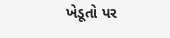ખેડૂતો પર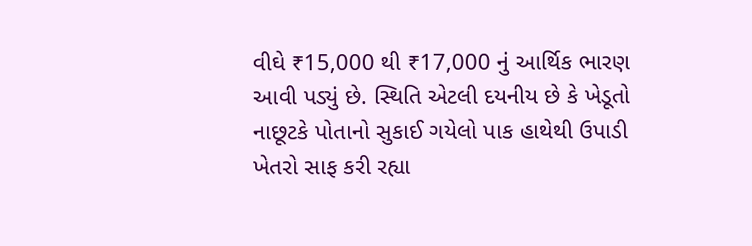વીઘે ₹15,000 થી ₹17,000 નું આર્થિક ભારણ આવી પડ્યું છે. સ્થિતિ એટલી દયનીય છે કે ખેડૂતો નાછૂટકે પોતાનો સુકાઈ ગયેલો પાક હાથેથી ઉપાડી ખેતરો સાફ કરી રહ્યા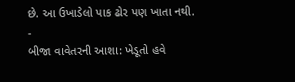છે. આ ઉખાડેલો પાક ઢોર પણ ખાતા નથી.
-
બીજા વાવેતરની આશા: ખેડૂતો હવે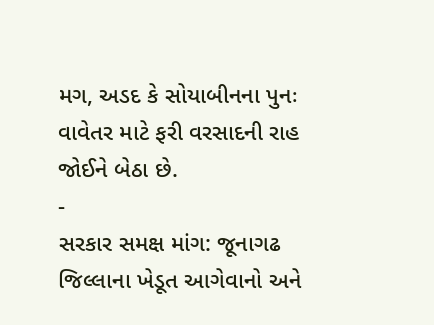મગ, અડદ કે સોયાબીનના પુનઃ વાવેતર માટે ફરી વરસાદની રાહ જોઈને બેઠા છે.
-
સરકાર સમક્ષ માંગ: જૂનાગઢ જિલ્લાના ખેડૂત આગેવાનો અને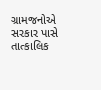ગ્રામજનોએ સરકાર પાસે તાત્કાલિક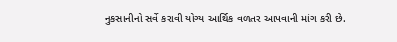નુકસાનીનો સર્વે કરાવી યોગ્ય આર્થિક વળતર આપવાની માંગ કરી છે.